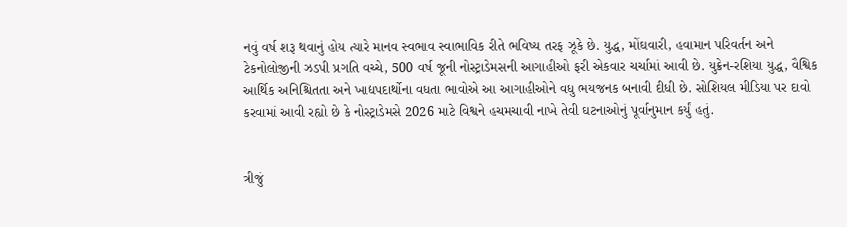નવું વર્ષ શરૂ થવાનું હોય ત્યારે માનવ સ્વભાવ સ્વાભાવિક રીતે ભવિષ્ય તરફ ઝૂકે છે. યુદ્ધ, મોંઘવારી, હવામાન પરિવર્તન અને ટેકનોલોજીની ઝડપી પ્રગતિ વચ્ચે, 500 વર્ષ જૂની નોસ્ટ્રાડેમસની આગાહીઓ ફરી એકવાર ચર્ચામાં આવી છે. યુક્રેન-રશિયા યુદ્ધ, વૈશ્વિક આર્થિક અનિશ્ચિતતા અને ખાદ્યપદાર્થોના વધતા ભાવોએ આ આગાહીઓને વધુ ભયજનક બનાવી દીધી છે. સોશિયલ મીડિયા પર દાવો કરવામાં આવી રહ્યો છે કે નોસ્ટ્રાડેમસે 2026 માટે વિશ્વને હચમચાવી નાખે તેવી ઘટનાઓનું પૂર્વાનુમાન કર્યું હતું.


ત્રીજું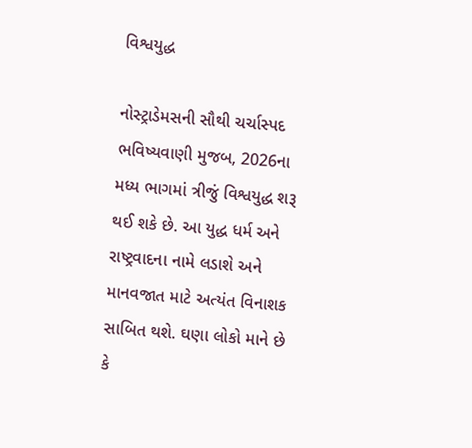વિશ્વયુદ્ધ

નોસ્ટ્રાડેમસની સૌથી ચર્ચાસ્પદ ભવિષ્યવાણી મુજબ, 2026ના મધ્ય ભાગમાં ત્રીજું વિશ્વયુદ્ધ શરૂ થઈ શકે છે. આ યુદ્ધ ધર્મ અને રાષ્ટ્રવાદના નામે લડાશે અને માનવજાત માટે અત્યંત વિનાશક સાબિત થશે. ઘણા લોકો માને છે કે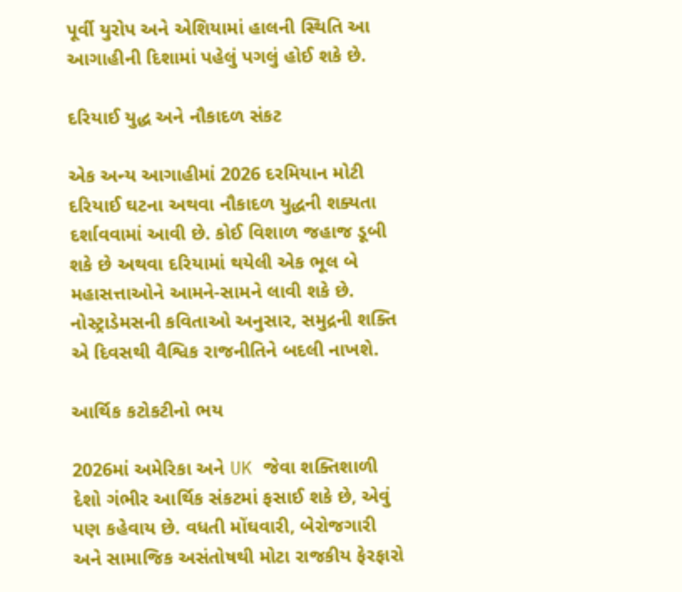પૂર્વી યુરોપ અને એશિયામાં હાલની સ્થિતિ આ આગાહીની દિશામાં પહેલું પગલું હોઈ શકે છે.

દરિયાઈ યુદ્ધ અને નૌકાદળ સંકટ

એક અન્ય આગાહીમાં 2026 દરમિયાન મોટી દરિયાઈ ઘટના અથવા નૌકાદળ યુદ્ધની શક્યતા દર્શાવવામાં આવી છે. કોઈ વિશાળ જહાજ ડૂબી શકે છે અથવા દરિયામાં થયેલી એક ભૂલ બે મહાસત્તાઓને આમને-સામને લાવી શકે છે. નોસ્ટ્રાડેમસની કવિતાઓ અનુસાર, સમુદ્રની શક્તિ એ દિવસથી વૈશ્વિક રાજનીતિને બદલી નાખશે.

આર્થિક કટોકટીનો ભય

2026માં અમેરિકા અને UK જેવા શક્તિશાળી દેશો ગંભીર આર્થિક સંકટમાં ફસાઈ શકે છે, એવું પણ કહેવાય છે. વધતી મોંઘવારી, બેરોજગારી અને સામાજિક અસંતોષથી મોટા રાજકીય ફેરફારો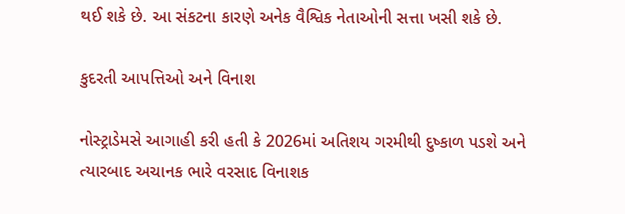થઈ શકે છે. આ સંકટના કારણે અનેક વૈશ્વિક નેતાઓની સત્તા ખસી શકે છે.

કુદરતી આપત્તિઓ અને વિનાશ

નોસ્ટ્રાડેમસે આગાહી કરી હતી કે 2026માં અતિશય ગરમીથી દુષ્કાળ પડશે અને ત્યારબાદ અચાનક ભારે વરસાદ વિનાશક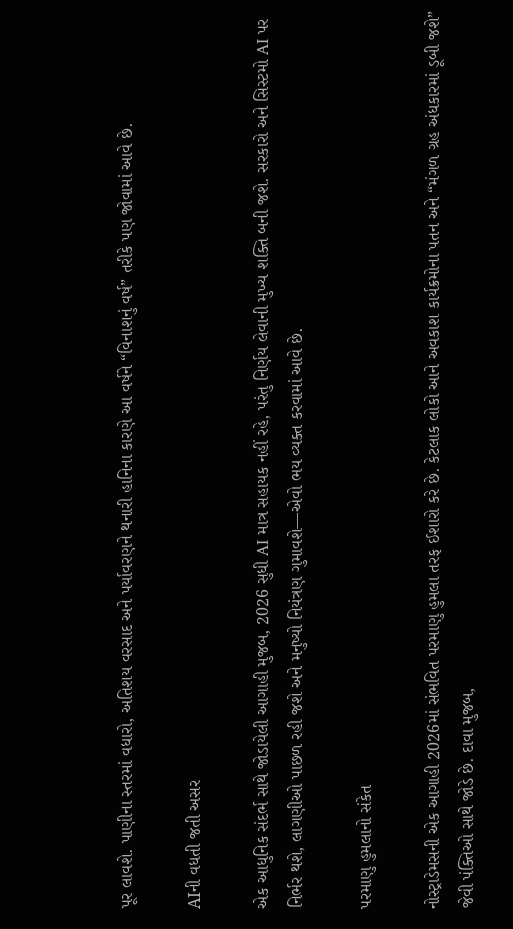પૂર લાવશે. પાણીના સ્તરમાં વધારો, અતિશય વરસાદ અને પર્યાવરણને થનારી હાનિના કારણે આ વર્ષને “વિનાશનું વર્ષ” તરીકે પણ જોવામાં આવે છે.

AIની વધતી જતી અસર

એક આધુનિક સંદર્ભ સાથે જોડાયેલી આગાહી મુજબ, 2026 સુધી AI માત્ર સહાયક નહીં રહે, પરંતુ નિર્ણય લેવાની મુખ્ય શક્તિ બની જશે. સરકારો અને સિસ્ટમો AI પર નિર્ભર થશે, લાગણીઓ પાછળ રહી જશે અને મનુષ્યો નિયંત્રણ ગુમાવશે—એવો ભય વ્યક્ત કરવામાં આવે છે.

પરમાણુ હુમલાનો સંકેત

નોસ્ટ્રાડેમસની એક આગાહી 2026માં સંભવિત પરમાણુ હુમલા તરફ ઈશારો કરે છે. કેટલાક લોકો આને અવકાશ કાર્યક્રમોના પતન અને “મંગળ ગ્રહ અંધકારમાં ડૂબી જશે” જેવી પંક્તિઓ સાથે જોડે છે. દાવા મુજબ,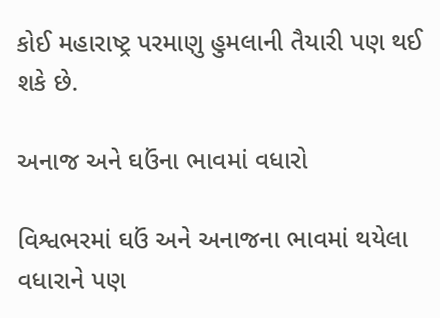કોઈ મહારાષ્ટ્ર પરમાણુ હુમલાની તૈયારી પણ થઈ શકે છે.

અનાજ અને ઘઉંના ભાવમાં વધારો

વિશ્વભરમાં ઘઉં અને અનાજના ભાવમાં થયેલા વધારાને પણ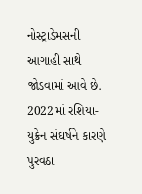નોસ્ટ્રાડેમસની આગાહી સાથે જોડવામાં આવે છે. 2022માં રશિયા-યુક્રેન સંઘર્ષને કારણે પુરવઠા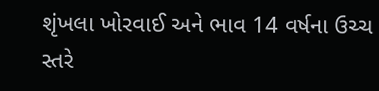શૃંખલા ખોરવાઈ અને ભાવ 14 વર્ષના ઉચ્ચ સ્તરે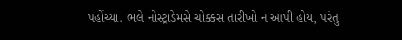પહોંચ્યા. ભલે નોસ્ટ્રાડેમસે ચોક્કસ તારીખો ન આપી હોય, પરંતુ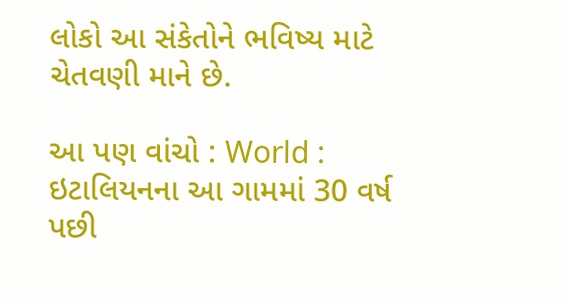લોકો આ સંકેતોને ભવિષ્ય માટે ચેતવણી માને છે.

આ પણ વાંચો : World : ઇટાલિયનના આ ગામમાં 30 વર્ષ પછી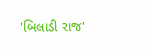'બિલાડી રાજ'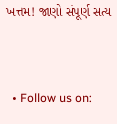ખત્તમ! જાણો સંપૂર્ણ સત્ય


  • Follow us on: